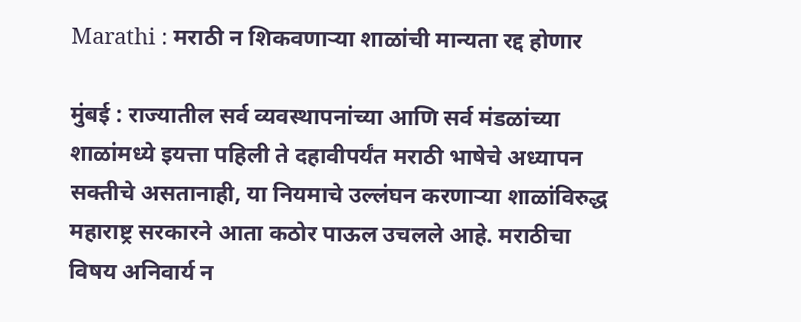Marathi : मराठी न शिकवणाऱ्या शाळांची मान्यता रद्द होणार

मुंबई : राज्यातील सर्व व्यवस्थापनांच्या आणि सर्व मंडळांच्या शाळांमध्ये इयत्ता पहिली ते दहावीपर्यंत मराठी भाषेचे अध्यापन सक्तीचे असतानाही, या नियमाचे उल्लंघन करणाऱ्या शाळांविरुद्ध महाराष्ट्र सरकारने आता कठोर पाऊल उचलले आहे. मराठीचा विषय अनिवार्य न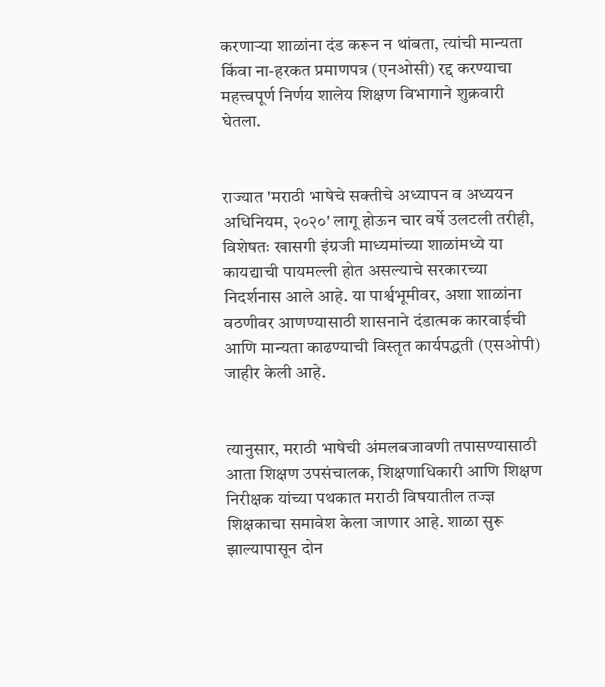करणाऱ्या शाळांना दंड करून न थांबता, त्यांची मान्यता किंवा ना-हरकत प्रमाणपत्र (एनओसी) रद्द करण्याचा महत्त्वपूर्ण निर्णय शालेय शिक्षण विभागाने शुक्रवारी घेतला.


राज्यात 'मराठी भाषेचे सक्तीचे अध्यापन व अध्ययन अधिनियम, २०२०' लागू होऊन चार वर्षे उलटली तरीही, विशेषतः खासगी इंग्रजी माध्यमांच्या शाळांमध्ये या कायद्याची पायमल्ली होत असल्याचे सरकारच्या निदर्शनास आले आहे. या पार्श्वभूमीवर, अशा शाळांना वठणीवर आणण्यासाठी शासनाने दंडात्मक कारवाईची आणि मान्यता काढण्याची विस्तृत कार्यपद्धती (एसओपी) जाहीर केली आहे.


त्यानुसार, मराठी भाषेची अंमलबजावणी तपासण्यासाठी आता शिक्षण उपसंचालक, शिक्षणाधिकारी आणि शिक्षण निरीक्षक यांच्या पथकात मराठी विषयातील तज्ज्ञ शिक्षकाचा समावेश केला जाणार आहे. शाळा सुरू झाल्यापासून दोन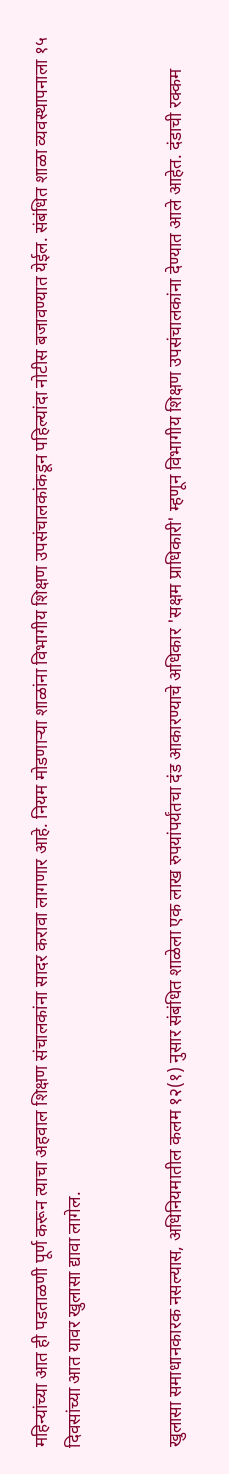महिन्यांच्या आत ही पडताळणी पूर्ण करून त्याचा अहवाल शिक्षण संचालकांना सादर करावा लागणार आहे. नियम मोडणाऱ्या शाळांना विभागीय शिक्षण उपसंचालकांकडून पहिल्यांदा नोटीस बजावण्यात येईल. संबंधित शाळा व्यवस्थापनाला १५ दिवसांच्या आत यावर खुलासा द्यावा लागेल.


खुलासा समाधानकारक नसल्यास, अधिनियमातील कलम १२(१) नुसार संबंधित शाळेला एक लाख रुपयांपर्यंतचा दंड आकारण्याचे अधिकार 'सक्षम प्राधिकारी' म्हणून विभागीय शिक्षण उपसंचालकांना देण्यात आले आहेत. दंडाची रक्कम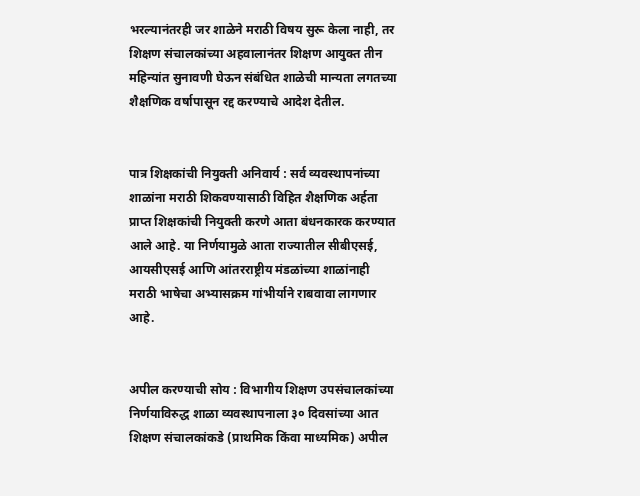भरल्यानंतरही जर शाळेने मराठी विषय सुरू केला नाही, तर शिक्षण संचालकांच्या अहवालानंतर शिक्षण आयुक्त तीन महिन्यांत सुनावणी घेऊन संबंधित शाळेची मान्यता लगतच्या शैक्षणिक वर्षापासून रद्द करण्याचे आदेश देतील.


पात्र शिक्षकांची नियुक्ती अनिवार्य : सर्व व्यवस्थापनांच्या शाळांना मराठी शिकवण्यासाठी विहित शैक्षणिक अर्हता प्राप्त शिक्षकांची नियुक्ती करणे आता बंधनकारक करण्यात आले आहे. या निर्णयामुळे आता राज्यातील सीबीएसई, आयसीएसई आणि आंतरराष्ट्रीय मंडळांच्या शाळांनाही मराठी भाषेचा अभ्यासक्रम गांभीर्याने राबवावा लागणार आहे.


अपील करण्याची सोय : विभागीय शिक्षण उपसंचालकांच्या निर्णयाविरुद्ध शाळा व्यवस्थापनाला ३० दिवसांच्या आत शिक्षण संचालकांकडे (प्राथमिक किंवा माध्यमिक) अपील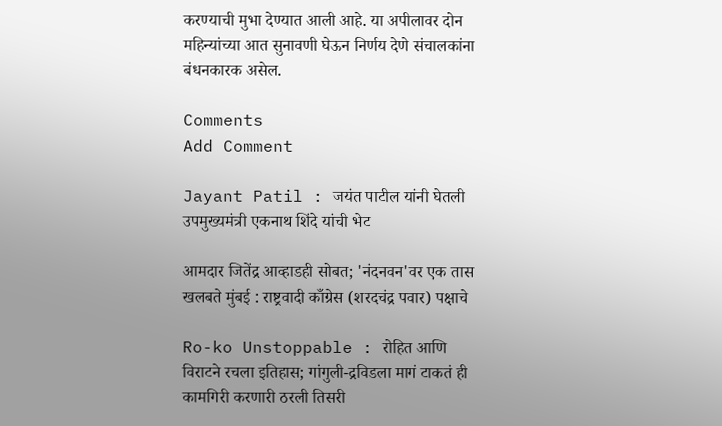करण्याची मुभा देण्यात आली आहे. या अपीलावर दोन महिन्यांच्या आत सुनावणी घेऊन निर्णय देणे संचालकांना बंधनकारक असेल.

Comments
Add Comment

Jayant Patil : जयंत पाटील यांनी घेतली उपमुख्यमंत्री एकनाथ शिंदे यांची भेट

आमदार जितेंद्र आव्हाडही सोबत; 'नंदनवन'वर एक तास खलबते मुंबई : राष्ट्रवादी काँग्रेस (शरदचंद्र पवार) पक्षाचे

Ro-ko Unstoppable : रोहित आणि विराटने रचला इतिहास; गांगुली-द्रविडला मागं टाकतं ही कामगिरी करणारी ठरली तिसरी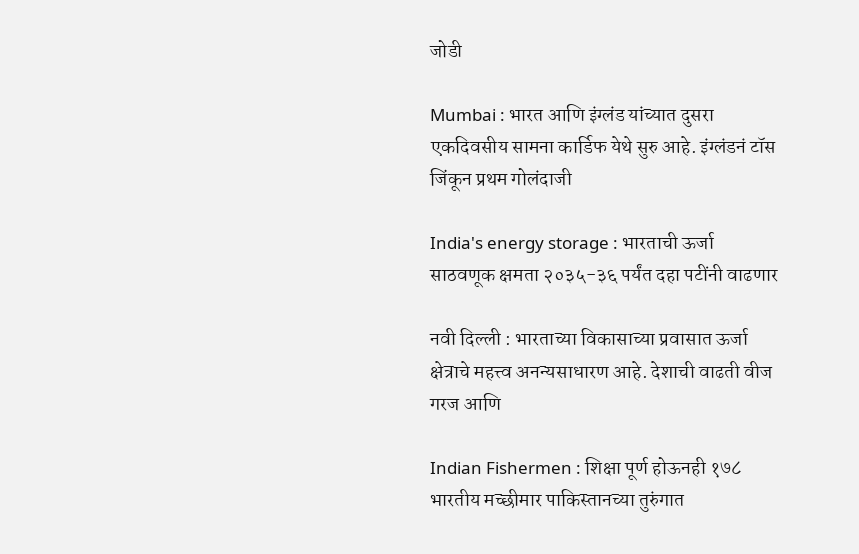जोडी

Mumbai : भारत आणि इंग्लंड यांच्यात दुसरा एकदिवसीय सामना कार्डिफ येथे सुरु आहे. इंग्लंडनं टॉस जिंकून प्रथम गोलंदाजी

India's energy storage : भारताची ऊर्जा साठवणूक क्षमता २०३५-३६ पर्यंत दहा पटींनी वाढणार

नवी दिल्ली : भारताच्या विकासाच्या प्रवासात ऊर्जा क्षेत्राचे महत्त्व अनन्यसाधारण आहे. देशाची वाढती वीज गरज आणि

Indian Fishermen : शिक्षा पूर्ण होऊनही १७८ भारतीय मच्छीमार पाकिस्तानच्या तुरुंगात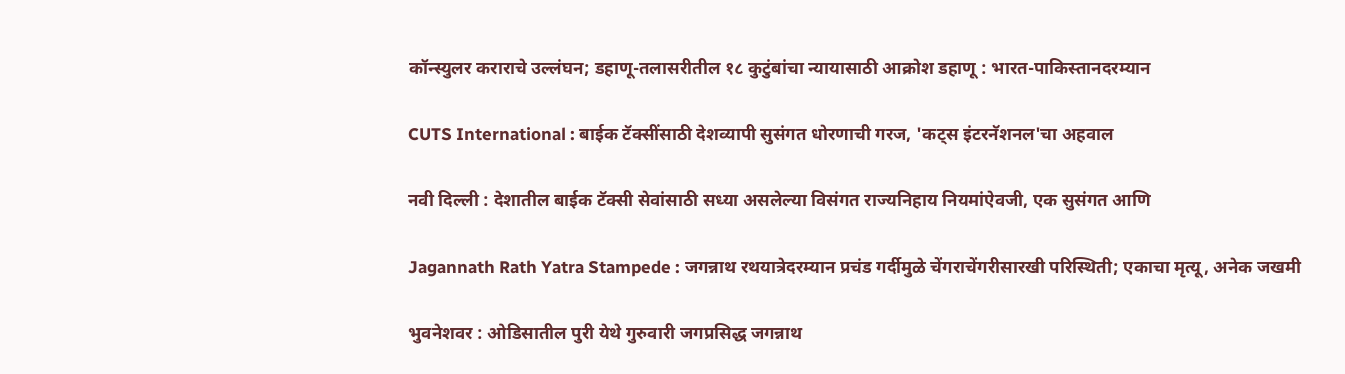कॉन्स्युलर कराराचे उल्लंघन; डहाणू-तलासरीतील १८ कुटुंबांचा न्यायासाठी आक्रोश डहाणू : भारत-पाकिस्तानदरम्यान

CUTS International : बाईक टॅक्सींसाठी देशव्यापी सुसंगत धोरणाची गरज, 'कट्स इंटरनॅशनल'चा अहवाल

नवी दिल्ली : देशातील बाईक टॅक्सी सेवांसाठी सध्या असलेल्या विसंगत राज्यनिहाय नियमांऐवजी, एक सुसंगत आणि

Jagannath Rath Yatra Stampede : जगन्नाथ रथयात्रेदरम्यान प्रचंड गर्दीमुळे चेंगराचेंगरीसारखी परिस्थिती; एकाचा मृत्यू, अनेक जखमी

भुवनेशवर : ओडिसातील पुरी येथे गुरुवारी जगप्रसिद्ध जगन्नाथ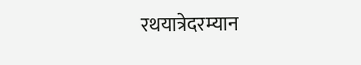रथयात्रेदरम्यान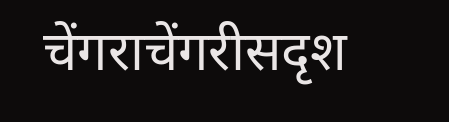चेंगराचेंगरीसदृश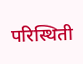परिस्थिती